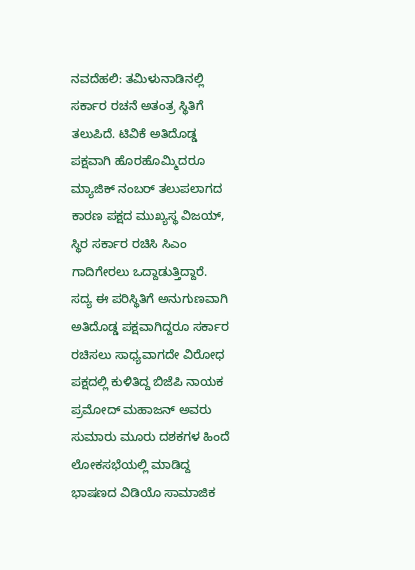ನವದೆಹಲಿ: ತಮಿಳುನಾಡಿನಲ್ಲಿ ಸರ್ಕಾರ ರಚನೆ ಅತಂತ್ರ ಸ್ಥಿತಿಗೆ ತಲುಪಿದೆ. ಟಿವಿಕೆ ಅತಿದೊಡ್ಡ ಪಕ್ಷವಾಗಿ ಹೊರಹೊಮ್ಮಿದರೂ ಮ್ಯಾಜಿಕ್ ನಂಬರ್ ತಲುಪಲಾಗದ ಕಾರಣ ಪಕ್ಷದ ಮುಖ್ಯಸ್ಥ ವಿಜಯ್, ಸ್ಥಿರ ಸರ್ಕಾರ ರಚಿಸಿ ಸಿಎಂ ಗಾದಿಗೇರಲು ಒದ್ದಾಡುತ್ತಿದ್ದಾರೆ.
ಸದ್ಯ ಈ ಪರಿಸ್ಥಿತಿಗೆ ಅನುಗುಣವಾಗಿ ಅತಿದೊಡ್ಡ ಪಕ್ಷವಾಗಿದ್ದರೂ ಸರ್ಕಾರ ರಚಿಸಲು ಸಾಧ್ಯವಾಗದೇ ವಿರೋಧ ಪಕ್ಷದಲ್ಲಿ ಕುಳಿತಿದ್ದ ಬಿಜೆಪಿ ನಾಯಕ ಪ್ರಮೋದ್ ಮಹಾಜನ್ ಅವರು ಸುಮಾರು ಮೂರು ದಶಕಗಳ ಹಿಂದೆ ಲೋಕಸಭೆಯಲ್ಲಿ ಮಾಡಿದ್ದ ಭಾಷಣದ ವಿಡಿಯೊ ಸಾಮಾಜಿಕ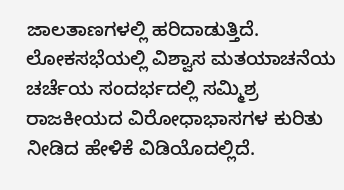ಜಾಲತಾಣಗಳಲ್ಲಿ ಹರಿದಾಡುತ್ತಿದೆ.
ಲೋಕಸಭೆಯಲ್ಲಿ ವಿಶ್ವಾಸ ಮತಯಾಚನೆಯ ಚರ್ಚೆಯ ಸಂದರ್ಭದಲ್ಲಿ ಸಮ್ಮಿಶ್ರ ರಾಜಕೀಯದ ವಿರೋಧಾಭಾಸಗಳ ಕುರಿತು ನೀಡಿದ ಹೇಳಿಕೆ ವಿಡಿಯೊದಲ್ಲಿದೆ.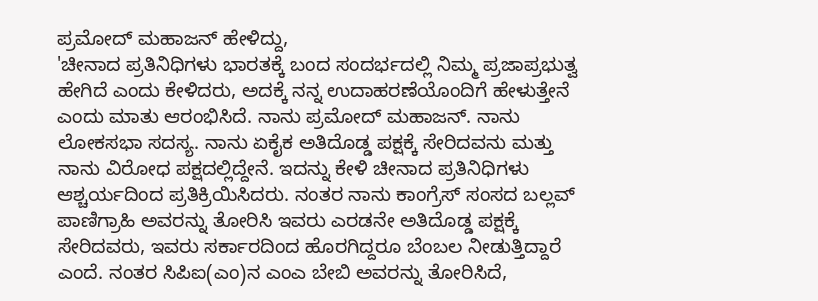ಪ್ರಮೋದ್ ಮಹಾಜನ್ ಹೇಳಿದ್ದು,
'ಚೀನಾದ ಪ್ರತಿನಿಧಿಗಳು ಭಾರತಕ್ಕೆ ಬಂದ ಸಂದರ್ಭದಲ್ಲಿ ನಿಮ್ಮ ಪ್ರಜಾಪ್ರಭುತ್ವ ಹೇಗಿದೆ ಎಂದು ಕೇಳಿದರು, ಅದಕ್ಕೆ ನನ್ನ ಉದಾಹರಣೆಯೊಂದಿಗೆ ಹೇಳುತ್ತೇನೆ ಎಂದು ಮಾತು ಆರಂಭಿಸಿದೆ. ನಾನು ಪ್ರಮೋದ್ ಮಹಾಜನ್. ನಾನು ಲೋಕಸಭಾ ಸದಸ್ಯ. ನಾನು ಏಕೈಕ ಅತಿದೊಡ್ಡ ಪಕ್ಷಕ್ಕೆ ಸೇರಿದವನು ಮತ್ತು ನಾನು ವಿರೋಧ ಪಕ್ಷದಲ್ಲಿದ್ದೇನೆ. ಇದನ್ನು ಕೇಳಿ ಚೀನಾದ ಪ್ರತಿನಿಧಿಗಳು ಆಶ್ಚರ್ಯದಿಂದ ಪ್ರತಿಕ್ರಿಯಿಸಿದರು. ನಂತರ ನಾನು ಕಾಂಗ್ರೆಸ್ ಸಂಸದ ಬಲ್ಲವ್ ಪಾಣಿಗ್ರಾಹಿ ಅವರನ್ನು ತೋರಿಸಿ ಇವರು ಎರಡನೇ ಅತಿದೊಡ್ಡ ಪಕ್ಷಕ್ಕೆ ಸೇರಿದವರು, ಇವರು ಸರ್ಕಾರದಿಂದ ಹೊರಗಿದ್ದರೂ ಬೆಂಬಲ ನೀಡುತ್ತಿದ್ದಾರೆ ಎಂದೆ. ನಂತರ ಸಿಪಿಐ(ಎಂ)ನ ಎಂಎ ಬೇಬಿ ಅವರನ್ನು ತೋರಿಸಿದೆ,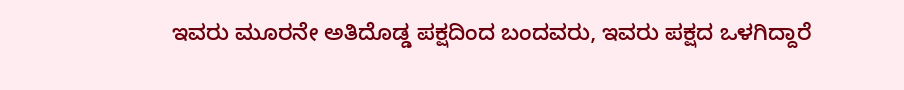ಇವರು ಮೂರನೇ ಅತಿದೊಡ್ಡ ಪಕ್ಷದಿಂದ ಬಂದವರು, ಇವರು ಪಕ್ಷದ ಒಳಗಿದ್ದಾರೆ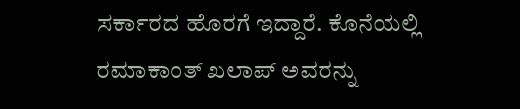ಸರ್ಕಾರದ ಹೊರಗೆ ಇದ್ದಾರೆ. ಕೊನೆಯಲ್ಲಿ ರಮಾಕಾಂತ್ ಖಲಾಪ್ ಅವರನ್ನು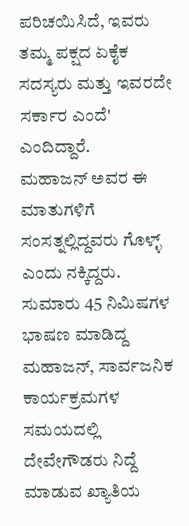ಪರಿಚಯಿಸಿದೆ, ಇವರು ತಮ್ಮ ಪಕ್ಷದ ಏಕೈಕ ಸದಸ್ಯರು ಮತ್ತು ಇವರದೇ ಸರ್ಕಾರ ಎಂದೆ' ಎಂದಿದ್ದಾರೆ.
ಮಹಾಜನ್ ಅವರ ಈ ಮಾತುಗಳಿಗೆ ಸಂಸತ್ನಲ್ಲಿದ್ದವರು ಗೊಳ್ಳ್ ಎಂದು ನಕ್ಕಿದ್ದರು. ಸುಮಾರು 45 ನಿಮಿಷಗಳ ಭಾಷಣ ಮಾಡಿದ್ದ ಮಹಾಜನ್, ಸಾರ್ವಜನಿಕ ಕಾರ್ಯಕ್ರಮಗಳ ಸಮಯದಲ್ಲಿ ದೇವೇಗೌಡರು ನಿದ್ದೆ ಮಾಡುವ ಖ್ಯಾತಿಯ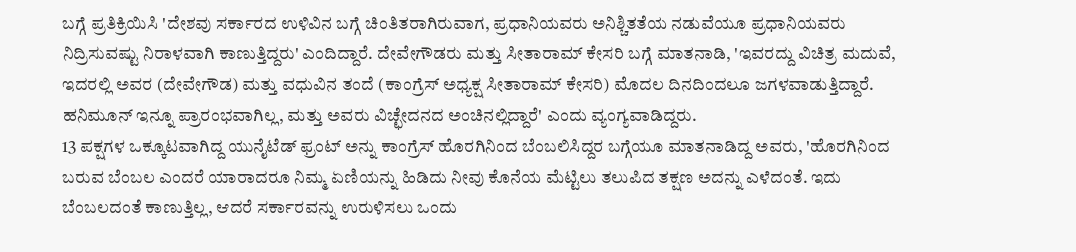ಬಗ್ಗೆ ಪ್ರತಿಕ್ರಿಯಿಸಿ 'ದೇಶವು ಸರ್ಕಾರದ ಉಳಿವಿನ ಬಗ್ಗೆ ಚಿಂತಿತರಾಗಿರುವಾಗ, ಪ್ರಧಾನಿಯವರು ಅನಿಶ್ಚಿತತೆಯ ನಡುವೆಯೂ ಪ್ರಧಾನಿಯವರು ನಿದ್ರಿಸುವಷ್ಟು ನಿರಾಳವಾಗಿ ಕಾಣುತ್ತಿದ್ದರು' ಎಂದಿದ್ದಾರೆ. ದೇವೇಗೌಡರು ಮತ್ತು ಸೀತಾರಾಮ್ ಕೇಸರಿ ಬಗ್ಗೆ ಮಾತನಾಡಿ, 'ಇವರದ್ದು ವಿಚಿತ್ರ ಮದುವೆ, ಇದರಲ್ಲಿ ಅವರ (ದೇವೇಗೌಡ) ಮತ್ತು ವಧುವಿನ ತಂದೆ (ಕಾಂಗ್ರೆಸ್ ಅಧ್ಯಕ್ಷ ಸೀತಾರಾಮ್ ಕೇಸರಿ) ಮೊದಲ ದಿನದಿಂದಲೂ ಜಗಳವಾಡುತ್ತಿದ್ದಾರೆ. ಹನಿಮೂನ್ ಇನ್ನೂ ಪ್ರಾರಂಭವಾಗಿಲ್ಲ, ಮತ್ತು ಅವರು ವಿಚ್ಛೇದನದ ಅಂಚಿನಲ್ಲಿದ್ದಾರೆ' ಎಂದು ವ್ಯಂಗ್ಯವಾಡಿದ್ದರು.
13 ಪಕ್ಷಗಳ ಒಕ್ಕೂಟವಾಗಿದ್ದ ಯುನೈಟೆಡ್ ಫ್ರಂಟ್ ಅನ್ನು ಕಾಂಗ್ರೆಸ್ ಹೊರಗಿನಿಂದ ಬೆಂಬಲಿಸಿದ್ದರ ಬಗ್ಗೆಯೂ ಮಾತನಾಡಿದ್ದ ಅವರು, 'ಹೊರಗಿನಿಂದ ಬರುವ ಬೆಂಬಲ ಎಂದರೆ ಯಾರಾದರೂ ನಿಮ್ಮ ಏಣಿಯನ್ನು ಹಿಡಿದು ನೀವು ಕೊನೆಯ ಮೆಟ್ಟಿಲು ತಲುಪಿದ ತಕ್ಷಣ ಅದನ್ನು ಎಳೆದಂತೆ. ಇದು ಬೆಂಬಲದಂತೆ ಕಾಣುತ್ತಿಲ್ಲ, ಆದರೆ ಸರ್ಕಾರವನ್ನು ಉರುಳಿಸಲು ಒಂದು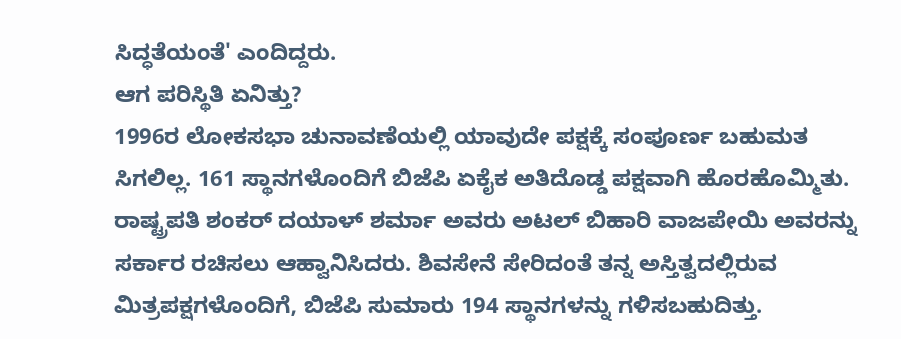ಸಿದ್ಧತೆಯಂತೆ' ಎಂದಿದ್ದರು.
ಆಗ ಪರಿಸ್ಥಿತಿ ಏನಿತ್ತು?
1996ರ ಲೋಕಸಭಾ ಚುನಾವಣೆಯಲ್ಲಿ ಯಾವುದೇ ಪಕ್ಷಕ್ಕೆ ಸಂಪೂರ್ಣ ಬಹುಮತ ಸಿಗಲಿಲ್ಲ. 161 ಸ್ಥಾನಗಳೊಂದಿಗೆ ಬಿಜೆಪಿ ಏಕೈಕ ಅತಿದೊಡ್ಡ ಪಕ್ಷವಾಗಿ ಹೊರಹೊಮ್ಮಿತು. ರಾಷ್ಟ್ರಪತಿ ಶಂಕರ್ ದಯಾಳ್ ಶರ್ಮಾ ಅವರು ಅಟಲ್ ಬಿಹಾರಿ ವಾಜಪೇಯಿ ಅವರನ್ನು ಸರ್ಕಾರ ರಚಿಸಲು ಆಹ್ವಾನಿಸಿದರು. ಶಿವಸೇನೆ ಸೇರಿದಂತೆ ತನ್ನ ಅಸ್ತಿತ್ವದಲ್ಲಿರುವ ಮಿತ್ರಪಕ್ಷಗಳೊಂದಿಗೆ, ಬಿಜೆಪಿ ಸುಮಾರು 194 ಸ್ಥಾನಗಳನ್ನು ಗಳಿಸಬಹುದಿತ್ತು.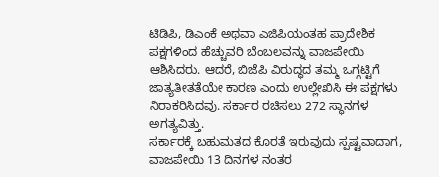ಟಿಡಿಪಿ, ಡಿಎಂಕೆ ಅಥವಾ ಎಜಿಪಿಯಂತಹ ಪ್ರಾದೇಶಿಕ ಪಕ್ಷಗಳಿಂದ ಹೆಚ್ಚುವರಿ ಬೆಂಬಲವನ್ನು ವಾಜಪೇಯಿ ಆಶಿಸಿದರು. ಆದರೆ, ಬಿಜೆಪಿ ವಿರುದ್ಧದ ತಮ್ಮ ಒಗ್ಗಟ್ಟಿಗೆ ಜಾತ್ಯತೀತತೆಯೇ ಕಾರಣ ಎಂದು ಉಲ್ಲೇಖಿಸಿ ಈ ಪಕ್ಷಗಳು ನಿರಾಕರಿಸಿದವು. ಸರ್ಕಾರ ರಚಿಸಲು 272 ಸ್ಥಾನಗಳ ಅಗತ್ಯವಿತ್ತು.
ಸರ್ಕಾರಕ್ಕೆ ಬಹುಮತದ ಕೊರತೆ ಇರುವುದು ಸ್ಪಷ್ಟವಾದಾಗ, ವಾಜಪೇಯಿ 13 ದಿನಗಳ ನಂತರ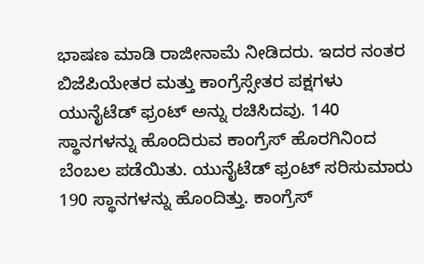ಭಾಷಣ ಮಾಡಿ ರಾಜೀನಾಮೆ ನೀಡಿದರು. ಇದರ ನಂತರ ಬಿಜೆಪಿಯೇತರ ಮತ್ತು ಕಾಂಗ್ರೆಸ್ಸೇತರ ಪಕ್ಷಗಳು ಯುನೈಟೆಡ್ ಫ್ರಂಟ್ ಅನ್ನು ರಚಿಸಿದವು. 140 ಸ್ಥಾನಗಳನ್ನು ಹೊಂದಿರುವ ಕಾಂಗ್ರೆಸ್ ಹೊರಗಿನಿಂದ ಬೆಂಬಲ ಪಡೆಯಿತು. ಯುನೈಟೆಡ್ ಫ್ರಂಟ್ ಸರಿಸುಮಾರು 190 ಸ್ಥಾನಗಳನ್ನು ಹೊಂದಿತ್ತು. ಕಾಂಗ್ರೆಸ್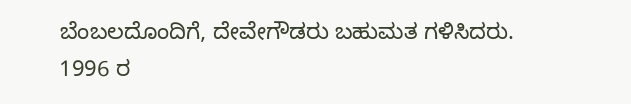ಬೆಂಬಲದೊಂದಿಗೆ, ದೇವೇಗೌಡರು ಬಹುಮತ ಗಳಿಸಿದರು. 1996 ರ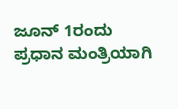ಜೂನ್ 1ರಂದು ಪ್ರಧಾನ ಮಂತ್ರಿಯಾಗಿ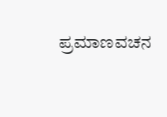ಪ್ರಮಾಣವಚನ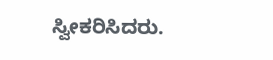ಸ್ವೀಕರಿಸಿದರು.